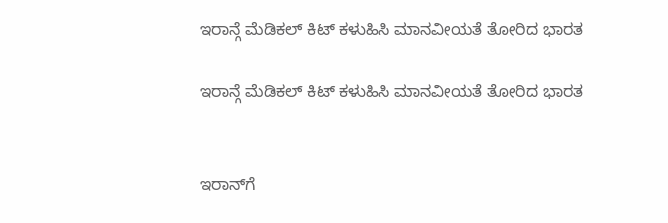ಇರಾನ್ಗೆ ಮೆಡಿಕಲ್ ಕಿಟ್ ಕಳುಹಿಸಿ ಮಾನವೀಯತೆ ತೋರಿದ ಭಾರತ

ಇರಾನ್ಗೆ ಮೆಡಿಕಲ್ ಕಿಟ್ ಕಳುಹಿಸಿ ಮಾನವೀಯತೆ ತೋರಿದ ಭಾರತ


ಇರಾನ್‌ಗೆ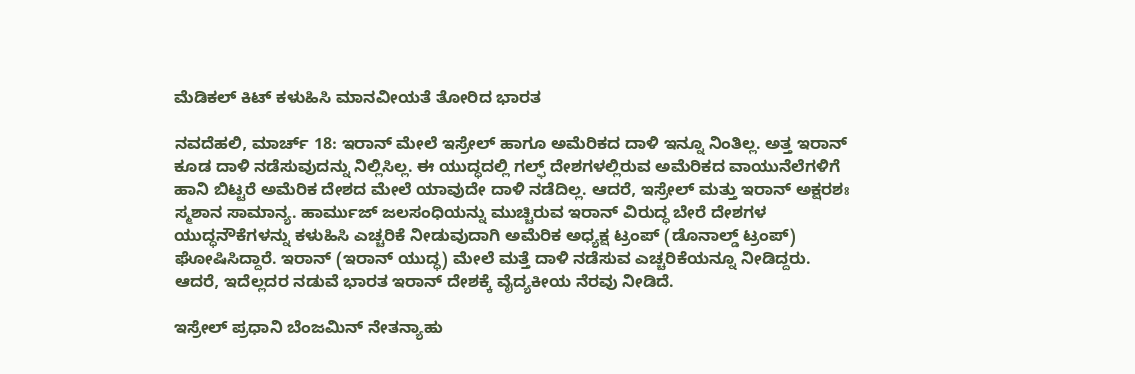ಮೆಡಿಕಲ್ ಕಿಟ್ ಕಳುಹಿಸಿ ಮಾನವೀಯತೆ ತೋರಿದ ಭಾರತ

ನವದೆಹಲಿ, ಮಾರ್ಚ್ 18: ಇರಾನ್ ಮೇಲೆ ಇಸ್ರೇಲ್ ಹಾಗೂ ಅಮೆರಿಕದ ದಾಳಿ ಇನ್ನೂ ನಿಂತಿಲ್ಲ. ಅತ್ತ ಇರಾನ್ ಕೂಡ ದಾಳಿ ನಡೆಸುವುದನ್ನು ನಿಲ್ಲಿಸಿಲ್ಲ. ಈ ಯುದ್ಧದಲ್ಲಿ ಗಲ್ಫ್ ದೇಶಗಳಲ್ಲಿರುವ ಅಮೆರಿಕದ ವಾಯುನೆಲೆಗಳಿಗೆ ಹಾನಿ ಬಿಟ್ಟರೆ ಅಮೆರಿಕ ದೇಶದ ಮೇಲೆ ಯಾವುದೇ ದಾಳಿ ನಡೆದಿಲ್ಲ. ಆದರೆ, ಇಸ್ರೇಲ್ ಮತ್ತು ಇರಾನ್ ಅಕ್ಷರಶಃ ಸ್ಮಶಾನ ಸಾಮಾನ್ಯ. ಹಾರ್ಮುಜ್ ಜಲಸಂಧಿಯನ್ನು ಮುಚ್ಚಿರುವ ಇರಾನ್ ವಿರುದ್ಧ ಬೇರೆ ದೇಶಗಳ ಯುದ್ಧನೌಕೆಗಳನ್ನು ಕಳುಹಿಸಿ ಎಚ್ಚರಿಕೆ ನೀಡುವುದಾಗಿ ಅಮೆರಿಕ ಅಧ್ಯಕ್ಷ ಟ್ರಂಪ್ (ಡೊನಾಲ್ಡ್ ಟ್ರಂಪ್) ಘೋಷಿಸಿದ್ದಾರೆ. ಇರಾನ್ (ಇರಾನ್ ಯುದ್ಧ) ಮೇಲೆ ಮತ್ತೆ ದಾಳಿ ನಡೆಸುವ ಎಚ್ಚರಿಕೆಯನ್ನೂ ನೀಡಿದ್ದರು. ಆದರೆ, ಇದೆಲ್ಲದರ ನಡುವೆ ಭಾರತ ಇರಾನ್ ದೇಶಕ್ಕೆ ವೈದ್ಯಕೀಯ ನೆರವು ನೀಡಿದೆ.

ಇಸ್ರೇಲ್ ಪ್ರಧಾನಿ ಬೆಂಜಮಿನ್ ನೇತನ್ಯಾಹು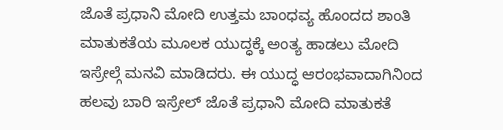ಜೊತೆ ಪ್ರಧಾನಿ ಮೋದಿ ಉತ್ತಮ ಬಾಂಧವ್ಯ ಹೊಂದದ ಶಾಂತಿ ಮಾತುಕತೆಯ ಮೂಲಕ ಯುದ್ಧಕ್ಕೆ ಅಂತ್ಯ ಹಾಡಲು ಮೋದಿ ಇಸ್ರೇಲ್ಗೆ ಮನವಿ ಮಾಡಿದರು. ಈ ಯುದ್ಧ ಆರಂಭವಾದಾಗಿನಿಂದ ಹಲವು ಬಾರಿ ಇಸ್ರೇಲ್ ಜೊತೆ ಪ್ರಧಾನಿ ಮೋದಿ ಮಾತುಕತೆ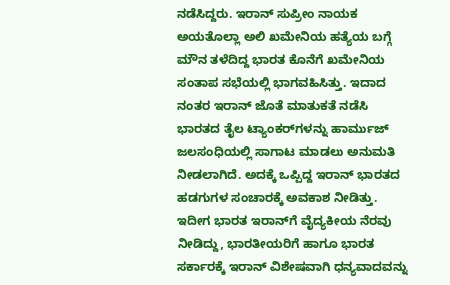ನಡೆಸಿದ್ದರು. ಇರಾನ್ ಸುಪ್ರೀಂ ನಾಯಕ ಅಯತೊಲ್ಲಾ ಅಲಿ ಖಮೇನಿಯ ಹತ್ಯೆಯ ಬಗ್ಗೆ ಮೌನ ತಳೆದಿದ್ದ ಭಾರತ ಕೊನೆಗೆ ಖಮೇನಿಯ ಸಂತಾಪ ಸಭೆಯಲ್ಲಿ ಭಾಗವಹಿಸಿತ್ತು. ಇದಾದ ನಂತರ ಇರಾನ್ ಜೊತೆ ಮಾತುಕತೆ ನಡೆಸಿ ಭಾರತದ ತೈಲ ಟ್ಯಾಂಕರ್‌ಗಳನ್ನು ಹಾರ್ಮುಜ್ ಜಲಸಂಧಿಯಲ್ಲಿ ಸಾಗಾಟ ಮಾಡಲು ಅನುಮತಿ ನೀಡಲಾಗಿದೆ. ಅದಕ್ಕೆ ಒಪ್ಪಿದ್ದ ಇರಾನ್ ಭಾರತದ ಹಡಗುಗಳ ಸಂಚಾರಕ್ಕೆ ಅವಕಾಶ ನೀಡಿತ್ತು. ಇದೀಗ ಭಾರತ ಇರಾನ್‌ಗೆ ವೈದ್ಯಕೀಯ ನೆರವು ನೀಡಿದ್ದು, ಭಾರತೀಯರಿಗೆ ಹಾಗೂ ಭಾರತ ಸರ್ಕಾರಕ್ಕೆ ಇರಾನ್ ವಿಶೇಷವಾಗಿ ಧನ್ಯವಾದವನ್ನು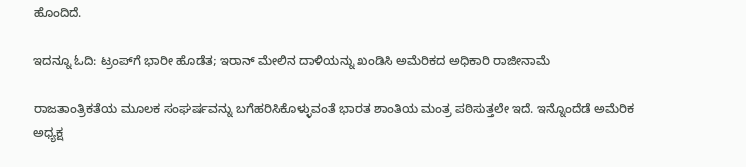ಹೊಂದಿದೆ.

ಇದನ್ನೂ ಓದಿ: ಟ್ರಂಪ್‌ಗೆ ಭಾರೀ ಹೊಡೆತ; ಇರಾನ್ ಮೇಲಿನ ದಾಳಿಯನ್ನು ಖಂಡಿಸಿ ಅಮೆರಿಕದ ಅಧಿಕಾರಿ ರಾಜೀನಾಮೆ

ರಾಜತಾಂತ್ರಿಕತೆಯ ಮೂಲಕ ಸಂಘರ್ಷವನ್ನು ಬಗೆಹರಿಸಿಕೊಳ್ಳುವಂತೆ ಭಾರತ ಶಾಂತಿಯ ಮಂತ್ರ ಪಠಿಸುತ್ತಲೇ ಇದೆ. ಇನ್ನೊಂದೆಡೆ ಅಮೆರಿಕ ಅಧ್ಯಕ್ಷ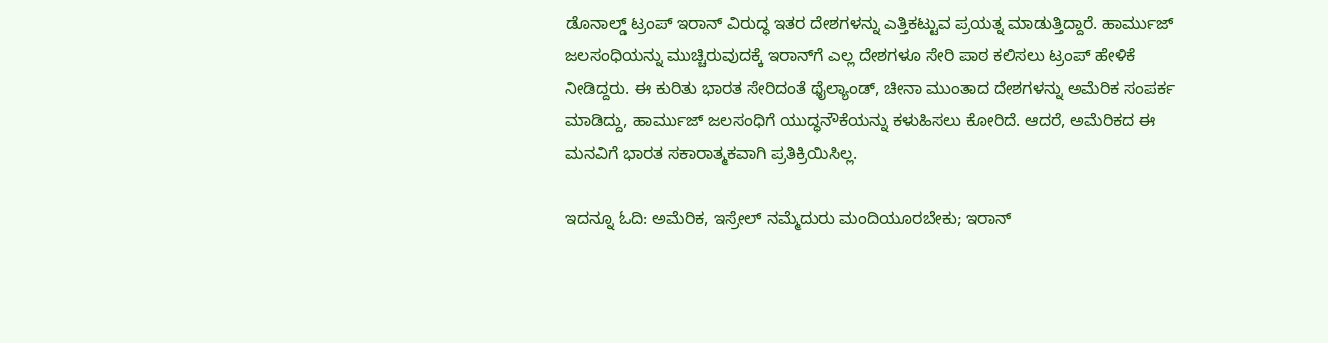ಡೊನಾಲ್ಡ್ ಟ್ರಂಪ್ ಇರಾನ್ ವಿರುದ್ಧ ಇತರ ದೇಶಗಳನ್ನು ಎತ್ತಿಕಟ್ಟುವ ಪ್ರಯತ್ನ ಮಾಡುತ್ತಿದ್ದಾರೆ. ಹಾರ್ಮುಜ್ ಜಲಸಂಧಿಯನ್ನು ಮುಚ್ಚಿರುವುದಕ್ಕೆ ಇರಾನ್‌ಗೆ ಎಲ್ಲ ದೇಶಗಳೂ ಸೇರಿ ಪಾಠ ಕಲಿಸಲು ಟ್ರಂಪ್ ಹೇಳಿಕೆ ನೀಡಿದ್ದರು. ಈ ಕುರಿತು ಭಾರತ ಸೇರಿದಂತೆ ಥೈಲ್ಯಾಂಡ್, ಚೀನಾ ಮುಂತಾದ ದೇಶಗಳನ್ನು ಅಮೆರಿಕ ಸಂಪರ್ಕ ಮಾಡಿದ್ದು, ಹಾರ್ಮುಜ್ ಜಲಸಂಧಿಗೆ ಯುದ್ಧನೌಕೆಯನ್ನು ಕಳುಹಿಸಲು ಕೋರಿದೆ. ಆದರೆ, ಅಮೆರಿಕದ ಈ ಮನವಿಗೆ ಭಾರತ ಸಕಾರಾತ್ಮಕವಾಗಿ ಪ್ರತಿಕ್ರಿಯಿಸಿಲ್ಲ.

ಇದನ್ನೂ ಓದಿ: ಅಮೆರಿಕ, ಇಸ್ರೇಲ್ ನಮ್ಮೆದುರು ಮಂದಿಯೂರಬೇಕು; ಇರಾನ್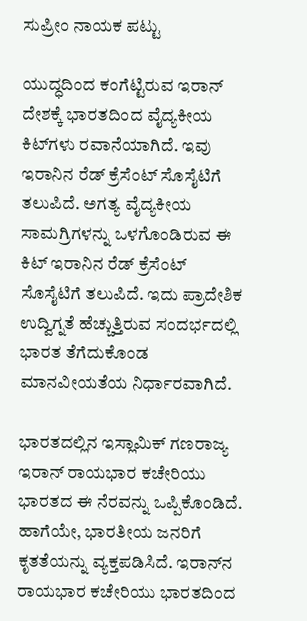ಸುಪ್ರೀಂ ನಾಯಕ ಪಟ್ಟು

ಯುದ್ಧದಿಂದ ಕಂಗೆಟ್ಟಿರುವ ಇರಾನ್ ದೇಶಕ್ಕೆ ಭಾರತದಿಂದ ವೈದ್ಯಕೀಯ ಕಿಟ್‌ಗಳು ರವಾನೆಯಾಗಿದೆ. ಇವು ಇರಾನಿನ ರೆಡ್ ಕ್ರೆಸೆಂಟ್ ಸೊಸೈಟಿಗೆ ತಲುಪಿದೆ. ಅಗತ್ಯ ವೈದ್ಯಕೀಯ ಸಾಮಗ್ರಿಗಳನ್ನು ಒಳಗೊಂಡಿರುವ ಈ ಕಿಟ್ ಇರಾನಿನ ರೆಡ್ ಕ್ರೆಸೆಂಟ್ ಸೊಸೈಟಿಗೆ ತಲುಪಿದೆ. ಇದು ಪ್ರಾದೇಶಿಕ ಉದ್ವಿಗ್ನತೆ ಹೆಚ್ಚುತ್ತಿರುವ ಸಂದರ್ಭದಲ್ಲಿ ಭಾರತ ತೆಗೆದುಕೊಂಡ ಮಾನವೀಯತೆಯ ನಿರ್ಧಾರವಾಗಿದೆ.

ಭಾರತದಲ್ಲಿನ ಇಸ್ಲಾಮಿಕ್ ಗಣರಾಜ್ಯ ಇರಾನ್ ರಾಯಭಾರ ಕಚೇರಿಯು ಭಾರತದ ಈ ನೆರವನ್ನು ಒಪ್ಪಿಕೊಂಡಿದೆ. ಹಾಗೆಯೇ, ಭಾರತೀಯ ಜನರಿಗೆ ಕೃತತೆಯನ್ನು ವ್ಯಕ್ತಪಡಿಸಿದೆ. ಇರಾನ್‌ನ ರಾಯಭಾರ ಕಚೇರಿಯು ಭಾರತದಿಂದ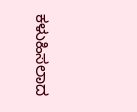ಕಳುಹಿಸಲಾದ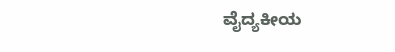ವೈದ್ಯಕೀಯ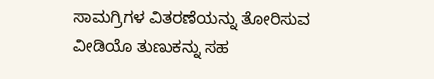ಸಾಮಗ್ರಿಗಳ ವಿತರಣೆಯನ್ನು ತೋರಿಸುವ ವೀಡಿಯೊ ತುಣುಕನ್ನು ಸಹ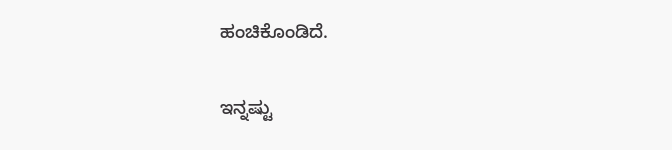ಹಂಚಿಕೊಂಡಿದೆ.

ಇನ್ನಷ್ಟು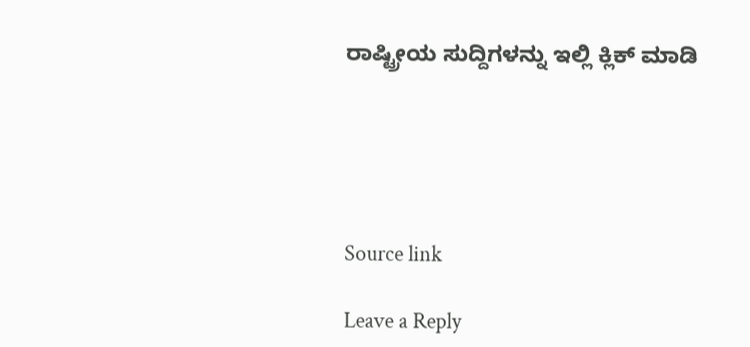ರಾಷ್ಟ್ರೀಯ ಸುದ್ದಿಗಳನ್ನು ಇಲ್ಲಿ ಕ್ಲಿಕ್ ಮಾಡಿ





Source link

Leave a Reply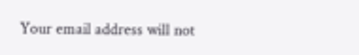Your email address will not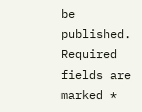be published. Required fields are marked *